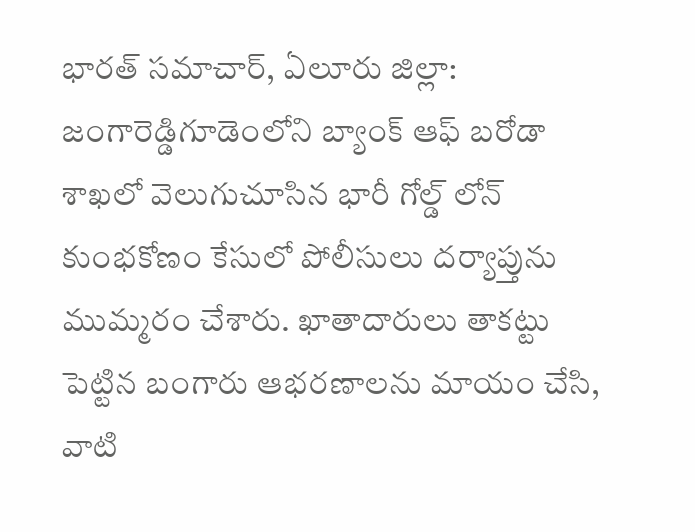భారత్ సమాచార్, ఏలూరు జిల్లా: జంగారెడ్డిగూడెంలోని బ్యాంక్ ఆఫ్ బరోడా శాఖలో వెలుగుచూసిన భారీ గోల్డ్ లోన్ కుంభకోణం కేసులో పోలీసులు దర్యాప్తును ముమ్మరం చేశారు. ఖాతాదారులు తాకట్టు పెట్టిన బంగారు ఆభరణాలను మాయం చేసి, వాటి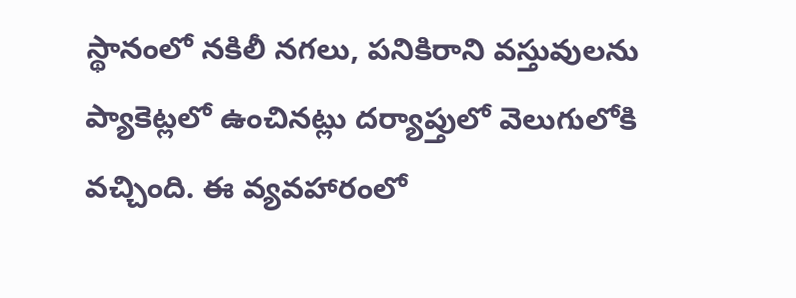స్థానంలో నకిలీ నగలు, పనికిరాని వస్తువులను ప్యాకెట్లలో ఉంచినట్లు దర్యాప్తులో వెలుగులోకి వచ్చింది. ఈ వ్యవహారంలో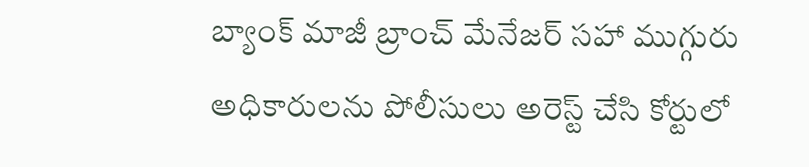బ్యాంక్ మాజీ బ్రాంచ్ మేనేజర్ సహా ముగ్గురు అధికారులను పోలీసులు అరెస్ట్ చేసి కోర్టులో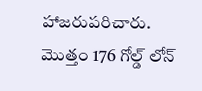హాజరుపరిచారు. మొత్తం 176 గోల్డ్ లోన్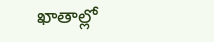ఖాతాల్లో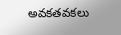అవకతవకలు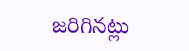జరిగినట్లు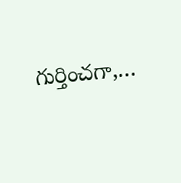గుర్తించగా,…